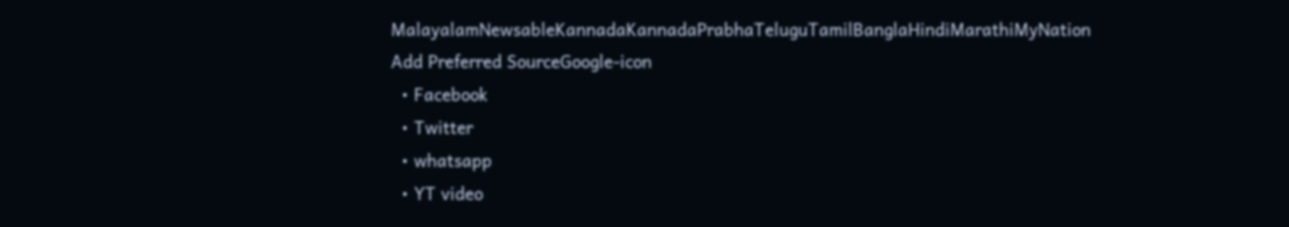MalayalamNewsableKannadaKannadaPrabhaTeluguTamilBanglaHindiMarathiMyNation
Add Preferred SourceGoogle-icon
  • Facebook
  • Twitter
  • whatsapp
  • YT video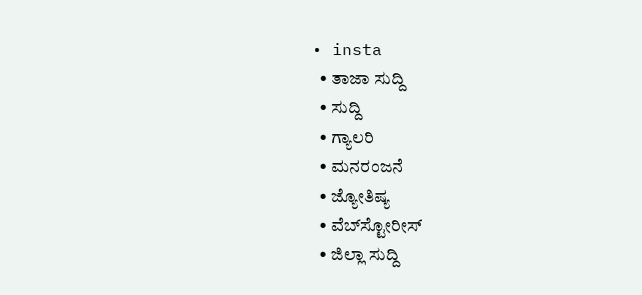• insta
  • ತಾಜಾ ಸುದ್ದಿ
  • ಸುದ್ದಿ
  • ಗ್ಯಾಲರಿ
  • ಮನರಂಜನೆ
  • ಜ್ಯೋತಿಷ್ಯ
  • ವೆಬ್‌ಸ್ಟೋರೀಸ್
  • ಜಿಲ್ಲಾ ಸುದ್ದಿ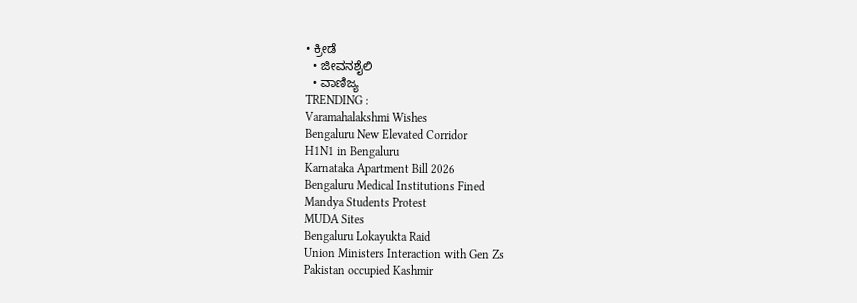• ಕ್ರೀಡೆ
  • ಜೀವನಶೈಲಿ
  • ವಾಣಿಜ್ಯ
TRENDING :
Varamahalakshmi Wishes
Bengaluru New Elevated Corridor
H1N1 in Bengaluru
Karnataka Apartment Bill 2026
Bengaluru Medical Institutions Fined
Mandya Students Protest
MUDA Sites
Bengaluru Lokayukta Raid
Union Ministers Interaction with Gen Zs
Pakistan occupied Kashmir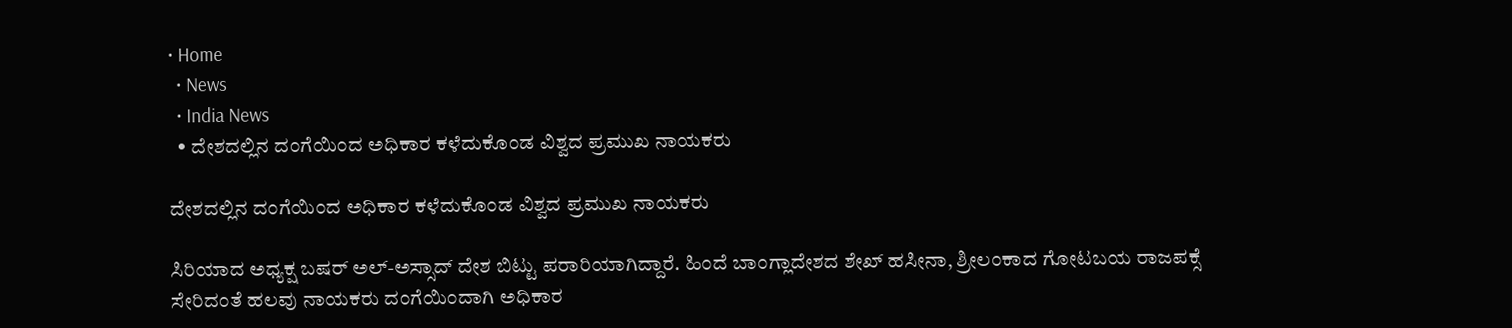• Home
  • News
  • India News
  • ದೇಶದಲ್ಲಿನ ದಂಗೆಯಿಂದ ಅಧಿಕಾರ ಕಳೆದುಕೊಂಡ ವಿಶ್ವದ ಪ್ರಮುಖ ನಾಯಕರು

ದೇಶದಲ್ಲಿನ ದಂಗೆಯಿಂದ ಅಧಿಕಾರ ಕಳೆದುಕೊಂಡ ವಿಶ್ವದ ಪ್ರಮುಖ ನಾಯಕರು

ಸಿರಿಯಾದ ಅಧ್ಯಕ್ಷ ಬಷರ್ ಅಲ್-ಅಸ್ಸಾದ್ ದೇಶ ಬಿಟ್ಟು ಪರಾರಿಯಾಗಿದ್ದಾರೆ. ಹಿಂದೆ ಬಾಂಗ್ಲಾದೇಶದ ಶೇಖ್ ಹಸೀನಾ, ಶ್ರೀಲಂಕಾದ ಗೋಟಬಯ ರಾಜಪಕ್ಸೆ ಸೇರಿದಂತೆ ಹಲವು ನಾಯಕರು ದಂಗೆಯಿಂದಾಗಿ ಅಧಿಕಾರ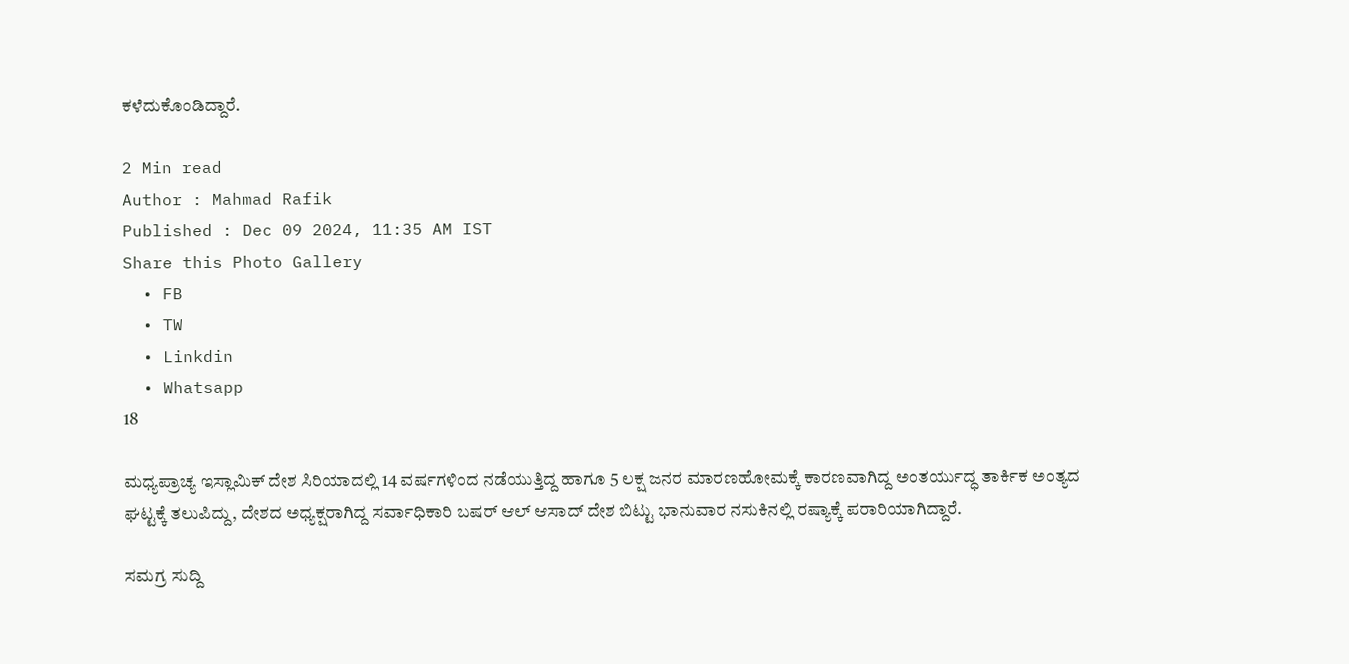ಕಳೆದುಕೊಂಡಿದ್ದಾರೆ.

2 Min read
Author : Mahmad Rafik
Published : Dec 09 2024, 11:35 AM IST
Share this Photo Gallery
  • FB
  • TW
  • Linkdin
  • Whatsapp
18

ಮಧ್ಯಪ್ರಾಚ್ಯ ಇಸ್ಲಾಮಿಕ್ ದೇಶ ಸಿರಿಯಾದಲ್ಲಿ 14 ವರ್ಷಗಳಿಂದ ನಡೆಯುತ್ತಿದ್ದ ಹಾಗೂ 5 ಲಕ್ಷ ಜನರ ಮಾರಣಹೋಮಕ್ಕೆ ಕಾರಣವಾಗಿದ್ದ ಅಂತರ್ಯುದ್ಧ ತಾರ್ಕಿಕ ಅಂತ್ಯದ ಘಟ್ಟಕ್ಕೆ ತಲುಪಿದ್ದು, ದೇಶದ ಅಧ್ಯಕ್ಷರಾಗಿದ್ದ ಸರ್ವಾಧಿಕಾರಿ ಬಷರ್‌ ಆಲ್ ಆಸಾದ್ ದೇಶ ಬಿಟ್ಟು ಭಾನುವಾರ ನಸುಕಿನಲ್ಲಿ ರಷ್ಯಾಕ್ಕೆ ಪರಾರಿಯಾಗಿದ್ದಾರೆ.

ಸಮಗ್ರ ಸುದ್ದಿ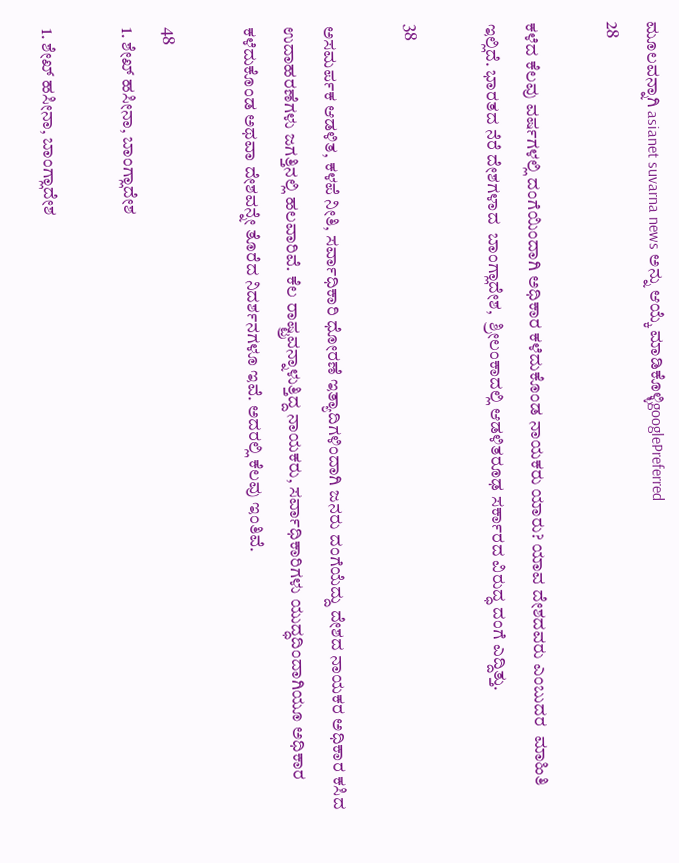ಮೂಲವನ್ನಾಗಿ asianet suvarna news ಅನ್ನು ಆಯ್ಕೆ ಮಾಡಿಕೊಳ್ಳಿgooglePreferred
28

ಕಳೆದ ಕೆಲವು ವರ್ಷಗಳಲ್ಲಿ ದಂಗೆಯಿಂದಾಗಿ ಅಧಿಕಾರ ಕಳೆದುಕೊಂಡ ನಾಯಕರು ಯಾರು? ಯಾವ ದೇಶದವರು ಎಂಬುದರ  ಮಾಹಿತಿ ಇಲ್ಲಿದೆ. ಭಾರತದ ನೆರೆ ದೇಶಗಳಾದ  ಬಾಂಗ್ಲಾದೇಶ,  ಶ್ರೀಲಂಕಾದಲ್ಲಿ ಆಡಳಿತರೂಢ ಸರ್ಕಾರದ ವಿರುದ್ಧ ದಂಗೆ ಎದ್ದಿತ್ತು.

38

ಅಸಮರ್ಪಕ ಆಡಳಿತ, ಕಳಪೆ ನೀತಿ, ಸರ್ವಾಧಿಕಾರಿ ಧೋರಣೆ ಇತ್ಯಾದಿಗಳಿಂದಾಗಿ ಜನರು ದಂಗೆಯೆದ್ದು ದೇಶದ ನಾಯಕರ ಅಧಿಕಾರ ಕಸಿದ ಉದಾಹರಣೆಗಳು ಜಗತ್ತಿನಲ್ಲಿ ಹಲವಾರಿವೆ. ಕೆಲ ರಾಷ್ಟ್ರವನ್ನಾಳುತ್ತಿದ್ದ ನಾಯಕರು, ಸರ್ವಾಧಿಕಾರಿಗಳು ಯುದ್ಧದಿಂದಾಗಿಯೂ ಅಧಿಕಾರ ಕಳೆದುಕೊಂಡ ಅಥವಾ ದೇಶವನ್ನೇ ತೊರೆದ ನಿದರ್ಶನಗಳೂ ಇವೆ. ಅದರಲ್ಲಿ ಕೆಲವು ಇಂತಿವೆ.

48
1. ಶೇಖ್‌ ಹಸೀನಾ, ಬಾಂಗ್ಲಾದೇಶ

1. ಶೇಖ್‌ ಹಸೀನಾ, ಬಾಂಗ್ಲಾದೇಶ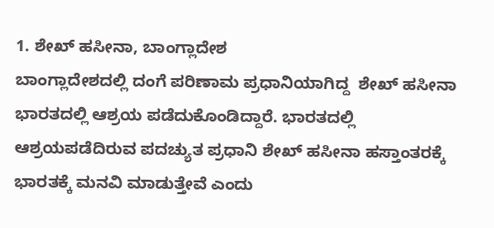1. ಶೇಖ್‌ ಹಸೀನಾ, ಬಾಂಗ್ಲಾದೇಶ
ಬಾಂಗ್ಲಾದೇಶದಲ್ಲಿ ದಂಗೆ ಪರಿಣಾಮ ಪ್ರಧಾನಿಯಾಗಿದ್ದ  ಶೇಖ್ ಹಸೀನಾ ಭಾರತದಲ್ಲಿ ಆಶ್ರಯ ಪಡೆದುಕೊಂಡಿದ್ದಾರೆ. ಭಾರತದಲ್ಲಿ ಆಶ್ರಯಪಡೆದಿರುವ ಪದಚ್ಯುತ ಪ್ರಧಾನಿ ಶೇಖ್‌ ಹಸೀನಾ ಹಸ್ತಾಂತರಕ್ಕೆ ಭಾರತಕ್ಕೆ ಮನವಿ ಮಾಡುತ್ತೇವೆ ಎಂದು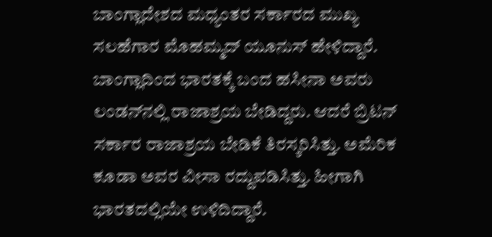ಬಾಂಗ್ಲಾದೇಶದ ಮಧ್ಯಂತರ ಸರ್ಕಾರದ ಮುಖ್ಯ ಸಲಹೆಗಾರ ಮೊಹಮ್ಮದ್‌ ಯೂನುಸ್‌ ಹೇಳಿದ್ದಾರೆ. ಬಾಂಗ್ಲಾದಿಂದ ಭಾರತಕ್ಕೆ ಬಂದ ಹಸೀನಾ ಅವರು ಲಂಡನ್‌ನಲ್ಲಿ ರಾಜಾಶ್ರಯ ಬೇಡಿದ್ದರು. ಆದರೆ ಬ್ರಿಟನ್‌ ಸರ್ಕಾರ ರಾಜಾಶ್ರಯ ಬೇಡಿಕೆ ತಿರಸ್ಕರಿಸಿತ್ತು. ಅಮೆರಿಕ ಕೂಡಾ ಅವರ ವೀಸಾ ರದ್ದುಪಡಿಸಿತ್ತು. ಹೀಗಾಗಿ ಭಾರತದಲ್ಲಿಯೇ ಉಳಿದಿದ್ದಾರೆ.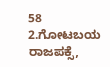58
2.ಗೋಟಬಯ ರಾಜಪಕ್ಸೆ,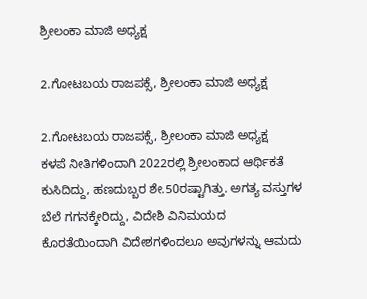ಶ್ರೀಲಂಕಾ ಮಾಜಿ ಅಧ್ಯಕ್ಷ

2.ಗೋಟಬಯ ರಾಜಪಕ್ಸೆ, ಶ್ರೀಲಂಕಾ ಮಾಜಿ ಅಧ್ಯಕ್ಷ

2.ಗೋಟಬಯ ರಾಜಪಕ್ಸೆ, ಶ್ರೀಲಂಕಾ ಮಾಜಿ ಅಧ್ಯಕ್ಷ
ಕಳಪೆ ನೀತಿಗಳಿಂದಾಗಿ 2022ರಲ್ಲಿ ಶ್ರೀಲಂಕಾದ ಆರ್ಥಿಕತೆ ಕುಸಿದಿದ್ದು, ಹಣದುಬ್ಬರ ಶೇ.50ರಷ್ಟಾಗಿತ್ತು. ಅಗತ್ಯ ವಸ್ತುಗಳ ಬೆಲೆ ಗಗನಕ್ಕೇರಿದ್ದು, ವಿದೇಶಿ ವಿನಿಮಯದ ಕೊರತೆಯಿಂದಾಗಿ ವಿದೇಶಗಳಿಂದಲೂ ಅವುಗಳನ್ನು ಆಮದು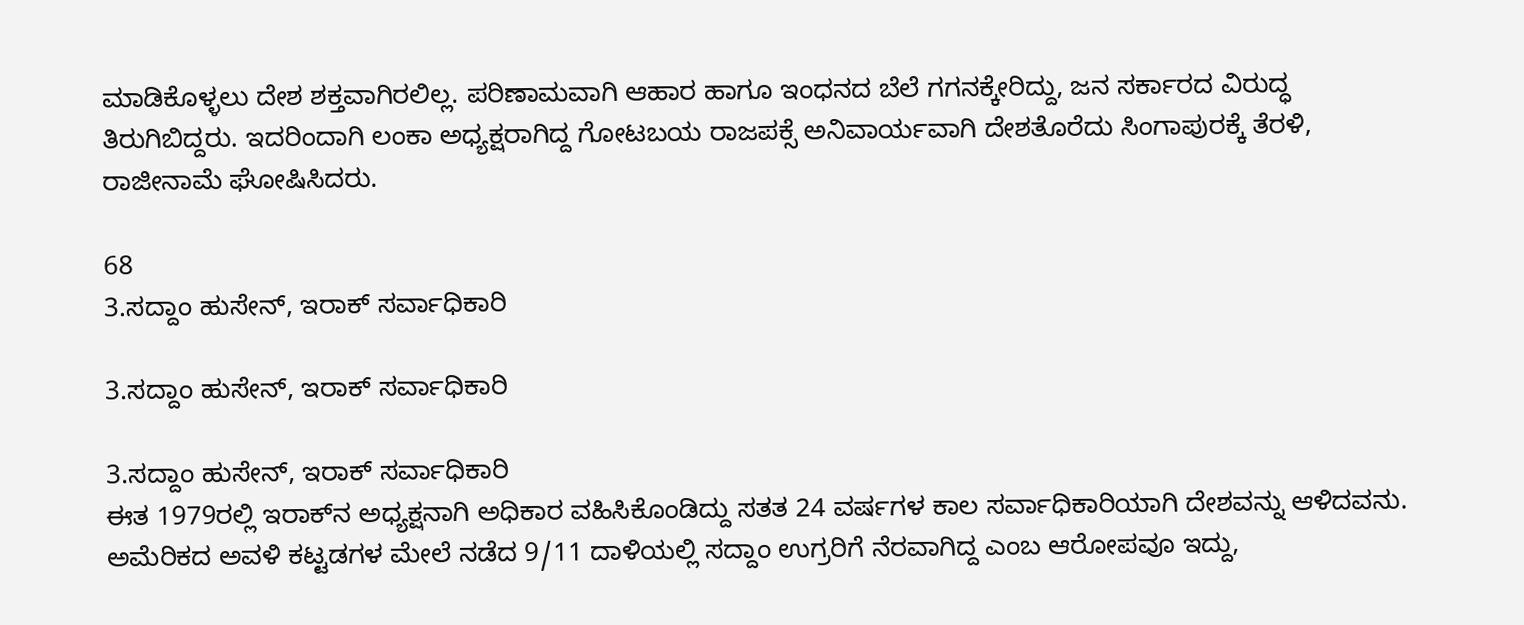ಮಾಡಿಕೊಳ್ಳಲು ದೇಶ ಶಕ್ತವಾಗಿರಲಿಲ್ಲ. ಪರಿಣಾಮವಾಗಿ ಆಹಾರ ಹಾಗೂ ಇಂಧನದ ಬೆಲೆ ಗಗನಕ್ಕೇರಿದ್ದು, ಜನ ಸರ್ಕಾರದ ವಿರುದ್ಧ ತಿರುಗಿಬಿದ್ದರು. ಇದರಿಂದಾಗಿ ಲಂಕಾ ಅಧ್ಯಕ್ಷರಾಗಿದ್ದ ಗೋಟಬಯ ರಾಜಪಕ್ಸೆ ಅನಿವಾರ್ಯವಾಗಿ ದೇಶತೊರೆದು ಸಿಂಗಾಪುರಕ್ಕೆ ತೆರಳಿ, ರಾಜೀನಾಮೆ ಘೋಷಿಸಿದರು.

68
3.ಸದ್ದಾಂ ಹುಸೇನ್‌, ಇರಾಕ್‌ ಸರ್ವಾಧಿಕಾರಿ

3.ಸದ್ದಾಂ ಹುಸೇನ್‌, ಇರಾಕ್‌ ಸರ್ವಾಧಿಕಾರಿ

3.ಸದ್ದಾಂ ಹುಸೇನ್‌, ಇರಾಕ್‌ ಸರ್ವಾಧಿಕಾರಿ
ಈತ 1979ರಲ್ಲಿ ಇರಾಕ್‌ನ ಅಧ್ಯಕ್ಷನಾಗಿ ಅಧಿಕಾರ ವಹಿಸಿಕೊಂಡಿದ್ದು ಸತತ 24 ವರ್ಷಗಳ ಕಾಲ ಸರ್ವಾಧಿಕಾರಿಯಾಗಿ ದೇಶವನ್ನು ಆಳಿದವನು. ಅಮೆರಿಕದ ಅವಳಿ ಕಟ್ಟಡಗಳ ಮೇಲೆ ನಡೆದ 9/11 ದಾಳಿಯಲ್ಲಿ ಸದ್ದಾಂ ಉಗ್ರರಿಗೆ ನೆರವಾಗಿದ್ದ ಎಂಬ ಆರೋಪವೂ ಇದ್ದು,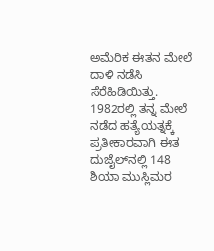ಅಮೆರಿಕ ಈತನ ಮೇಲೆ ದಾಳಿ ನಡೆಸಿ ಸೆರೆಹಿಡಿಯಿತ್ತು. 1982ರಲ್ಲಿ ತನ್ನ ಮೇಲೆ ನಡೆದ ಹತ್ಯೆಯತ್ನಕ್ಕೆ ಪ್ರತೀಕಾರವಾಗಿ ಈತ ದುಜೈಲ್‌ನಲ್ಲಿ 148 ಶಿಯಾ ಮುಸ್ಲಿಮರ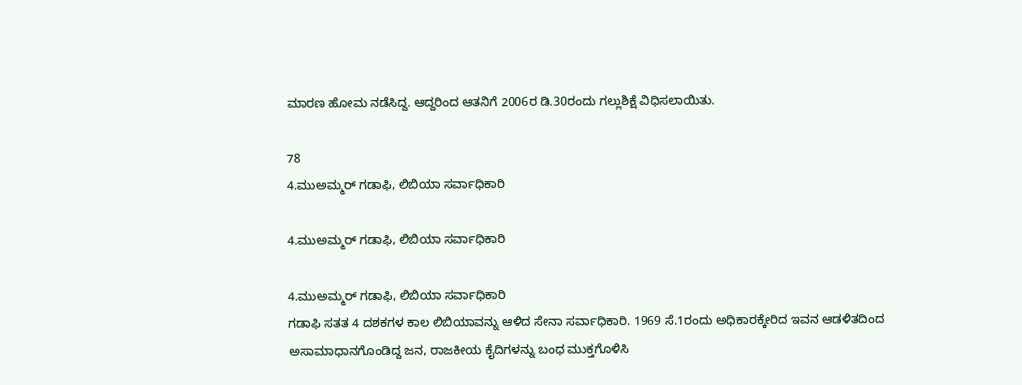ಮಾರಣ ಹೋಮ ನಡೆಸಿದ್ದ. ಆದ್ದರಿಂದ ಆತನಿಗೆ 2006ರ ಡಿ.30ರಂದು ಗಲ್ಲುಶಿಕ್ಷೆ ವಿಧಿಸಲಾಯಿತು.

78
4.ಮುಅಮ್ಮರ್‌ ಗಡಾಫಿ, ಲಿಬಿಯಾ ಸರ್ವಾಧಿಕಾರಿ

4.ಮುಅಮ್ಮರ್‌ ಗಡಾಫಿ, ಲಿಬಿಯಾ ಸರ್ವಾಧಿಕಾರಿ

4.ಮುಅಮ್ಮರ್‌ ಗಡಾಫಿ, ಲಿಬಿಯಾ ಸರ್ವಾಧಿಕಾರಿ
ಗಡಾಫಿ ಸತತ 4 ದಶಕಗಳ ಕಾಲ ಲಿಬಿಯಾವನ್ನು ಆಳಿದ ಸೇನಾ ಸರ್ವಾಧಿಕಾರಿ. 1969 ಸೆ.1ರಂದು ಅಧಿಕಾರಕ್ಕೇರಿದ ಇವನ ಆಡಳಿತದಿಂದ ಅಸಾಮಾಧಾನಗೊಂಡಿದ್ದ ಜನ, ರಾಜಕೀಯ ಕೈದಿಗಳನ್ನು ಬಂಧ ಮುಕ್ತಗೊಳಿಸಿ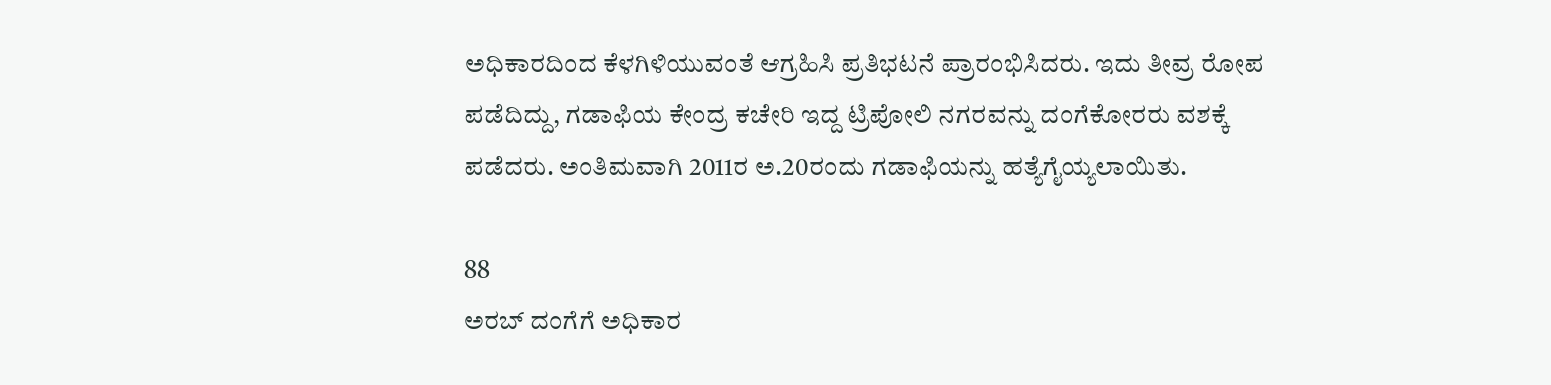ಅಧಿಕಾರದಿಂದ ಕೆಳಗಿಳಿಯುವಂತೆ ಆಗ್ರಹಿಸಿ ಪ್ರತಿಭಟನೆ ಪ್ರಾರಂಭಿಸಿದರು. ಇದು ತೀವ್ರ ರೋಪ ಪಡೆದಿದ್ದು, ಗಡಾಫಿಯ ಕೇಂದ್ರ ಕಚೇರಿ ಇದ್ದ ಟ್ರಿಪೋಲಿ ನಗರವನ್ನು ದಂಗೆಕೋರರು ವಶಕ್ಕೆ ಪಡೆದರು. ಅಂತಿಮವಾಗಿ 2011ರ ಅ.20ರಂದು ಗಡಾಫಿಯನ್ನು ಹತ್ಯೆಗೈಯ್ಯಲಾಯಿತು.

88
ಅರಬ್‌ ದಂಗೆಗೆ ಅಧಿಕಾರ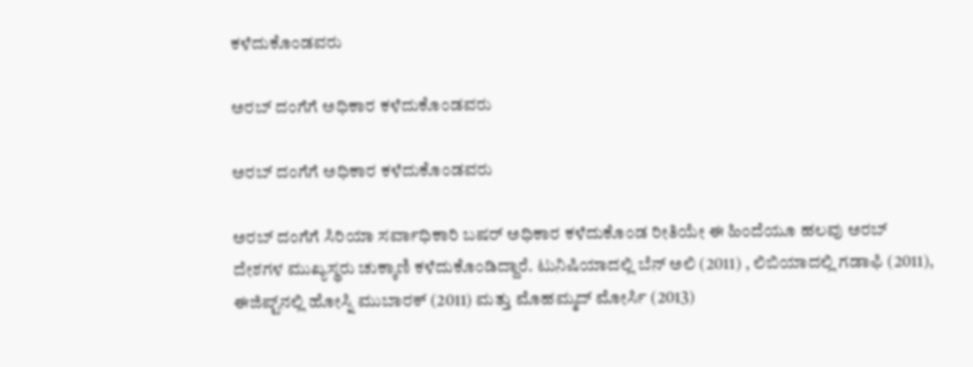ಕಳೆದುಕೊಂಡವರು

ಅರಬ್‌ ದಂಗೆಗೆ ಅಧಿಕಾರ ಕಳೆದುಕೊಂಡವರು

ಅರಬ್‌ ದಂಗೆಗೆ ಅಧಿಕಾರ ಕಳೆದುಕೊಂಡವರು

ಅರಬ್‌ ದಂಗೆಗೆ ಸಿರಿಯಾ ಸರ್ವಾಧಿಕಾರಿ ಬಷರ್‌ ಅಧಿಕಾರ ಕಳೆದುಕೊಂಡ ರೀತಿಯೇ ಈ ಹಿಂದೆಯೂ ಹಲವು ಅರಬ್‌ ದೇಶಗಳ ಮುಖ್ಯಸ್ಥರು ಚುಕ್ಕಾಣಿ ಕಳೆದುಕೊಂಡಿದ್ದಾರೆ. ಟುನಿಷಿಯಾದಲ್ಲಿ ಬೆನ್‌ ಅಲಿ (2011) , ಲಿಬಿಯಾದಲ್ಲಿ ಗಡಾಫಿ (2011), ಈಜಿಪ್ಟ್‌ನಲ್ಲಿ ಹೋಸ್ನಿ ಮುಬಾರಕ್‌ (2011) ಮತ್ತು ಮೊಹಮ್ಮದ್‌ ಮೋರ್ಸಿ (2013)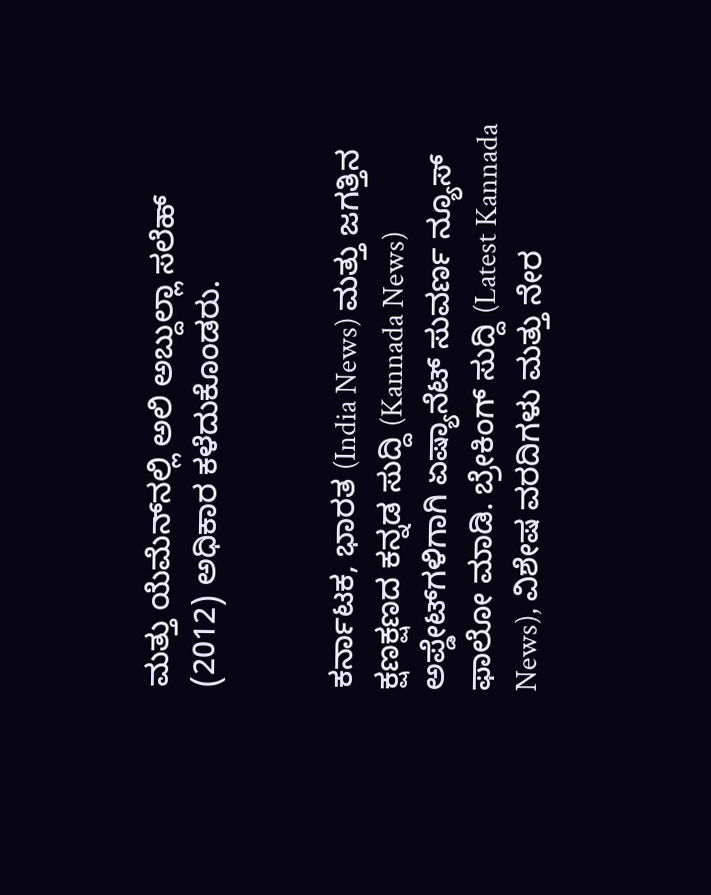ಮತ್ತು ಯೆಮೆನ್‌ನಲ್ಲಿ ಅಲಿ ಅಬ್ದುಲ್ಲಾ ಸಲೆಹ್‌ (2012) ಅಧಿಕಾರ ಕಳೆದುಕೊಂಡರು.


ಕರ್ನಾಟಕ, ಭಾರತ (India News) ಮತ್ತು ಜಗತ್ತಿನ ಕ್ಷಣಕ್ಷಣದ ಕನ್ನಡ ಸುದ್ದಿ (Kannada News) ಅಪ್ಡೇಟ್‌ಗಳಿಗಾಗಿ ಏಷ್ಯಾನೆಟ್ ಸುವರ್ಣ ನ್ಯೂಸ್‌ ಫಾಲೋ ಮಾಡಿ. ಬ್ರೇಕಿಂಗ್ ಸುದ್ದಿ (Latest Kannada News), ವಿಶೇಷ ವರದಿಗಳು ಮತ್ತು ನೇರ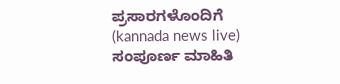ಪ್ರಸಾರಗಳೊಂದಿಗೆ (kannada news live) ಸಂಪೂರ್ಣ ಮಾಹಿತಿ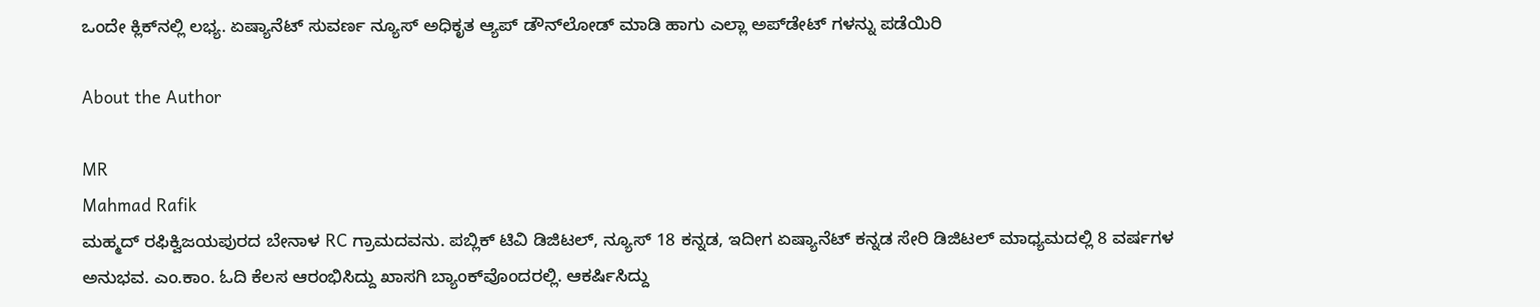ಒಂದೇ ಕ್ಲಿಕ್‌ನಲ್ಲಿ ಲಭ್ಯ. ಏಷ್ಯಾನೆಟ್ ಸುವರ್ಣ ನ್ಯೂಸ್ ಅಧಿಕೃತ ಆ್ಯಪ್ ಡೌನ್‌ಲೋಡ್ ಮಾಡಿ ಹಾಗು ಎಲ್ಲಾ ಅಪ್‌ಡೇಟ್ ಗಳನ್ನು ಪಡೆಯಿರಿ

About the Author

MR
Mahmad Rafik
ಮಹ್ಮದ್ ರಫಿಕ್ವಿಜಯಪುರದ ಬೇನಾಳ RC ಗ್ರಾಮದವನು. ಪಬ್ಲಿಕ್ ಟಿವಿ ಡಿಜಿಟಲ್, ನ್ಯೂಸ್ 18 ಕನ್ನಡ, ಇದೀಗ ಏಷ್ಯಾನೆಟ್ ಕನ್ನಡ ಸೇರಿ ಡಿಜಿಟಲ್ ಮಾಧ್ಯಮದಲ್ಲಿ 8 ವರ್ಷಗಳ ಅನುಭವ. ಎಂ.ಕಾಂ. ಓದಿ ಕೆಲಸ ಆರಂಭಿಸಿದ್ದು ಖಾಸಗಿ ಬ್ಯಾಂಕ್‌ವೊಂದರಲ್ಲಿ. ಆಕರ್ಷಿಸಿದ್ದು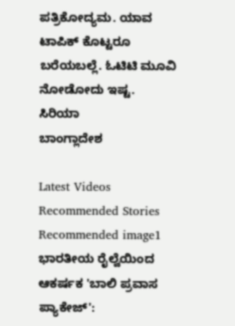ಪತ್ರಿಕೋದ್ಯಮ. ಯಾವ ಟಾಪಿಕ್ ಕೊಟ್ಟರೂ ಬರೆಯಬಲ್ಲೆ. ಓಟಿಟಿ ಮೂವಿ ನೋಡೋದು ಇಷ್ಟ.
ಸಿರಿಯಾ
ಬಾಂಗ್ಲಾದೇಶ

Latest Videos
Recommended Stories
Recommended image1
ಭಾರತೀಯ ರೈಲ್ವೆಯಿಂದ ಆಕರ್ಷಕ 'ಬಾಲಿ ಪ್ರವಾಸ ಪ್ಯಾಕೇಜ್':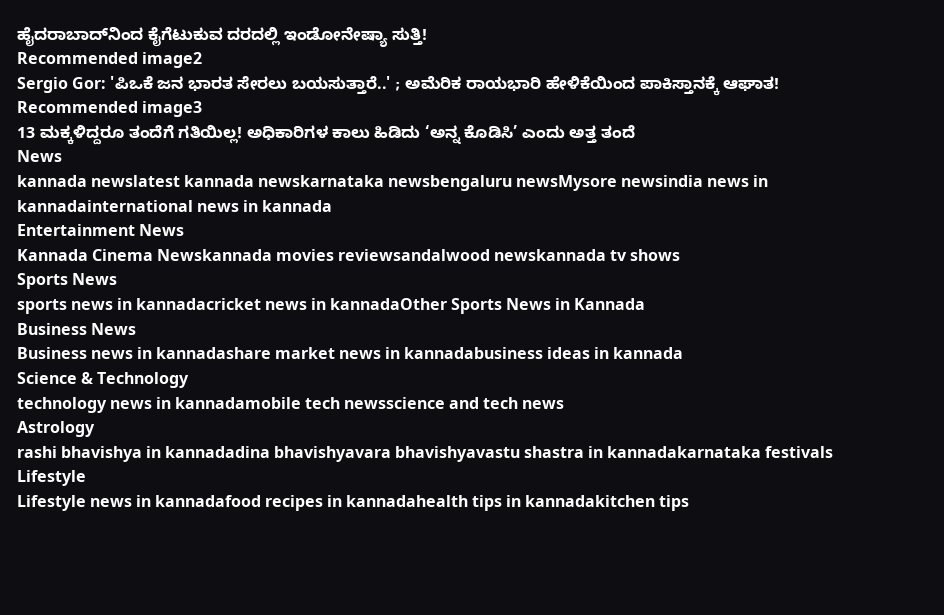ಹೈದರಾಬಾದ್‌ನಿಂದ ಕೈಗೆಟುಕುವ ದರದಲ್ಲಿ ಇಂಡೋನೇಷ್ಯಾ ಸುತ್ತಿ!
Recommended image2
Sergio Gor: 'ಪಿಒಕೆ ಜನ ಭಾರತ ಸೇರಲು ಬಯಸುತ್ತಾರೆ..' ; ಅಮೆರಿಕ ರಾಯಭಾರಿ ಹೇಳಿಕೆಯಿಂದ ಪಾಕಿಸ್ತಾನಕ್ಕೆ ಆಘಾತ!
Recommended image3
13 ಮಕ್ಕಳಿದ್ದರೂ ತಂದೆಗೆ ಗತಿಯಿಲ್ಲ! ಅಧಿಕಾರಿಗಳ ಕಾಲು ಹಿಡಿದು ‘ಅನ್ನ ಕೊಡಿಸಿ’ ಎಂದು ಅತ್ತ ತಂದೆ
News
kannada newslatest kannada newskarnataka newsbengaluru newsMysore newsindia news in kannadainternational news in kannada
Entertainment News
Kannada Cinema Newskannada movies reviewsandalwood newskannada tv shows
Sports News
sports news in kannadacricket news in kannadaOther Sports News in Kannada
Business News
Business news in kannadashare market news in kannadabusiness ideas in kannada
Science & Technology
technology news in kannadamobile tech newsscience and tech news
Astrology
rashi bhavishya in kannadadina bhavishyavara bhavishyavastu shastra in kannadakarnataka festivals
Lifestyle
Lifestyle news in kannadafood recipes in kannadahealth tips in kannadakitchen tips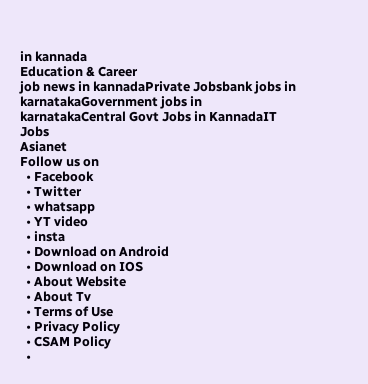in kannada
Education & Career
job news in kannadaPrivate Jobsbank jobs in karnatakaGovernment jobs in karnatakaCentral Govt Jobs in KannadaIT Jobs
Asianet
Follow us on
  • Facebook
  • Twitter
  • whatsapp
  • YT video
  • insta
  • Download on Android
  • Download on IOS
  • About Website
  • About Tv
  • Terms of Use
  • Privacy Policy
  • CSAM Policy
  •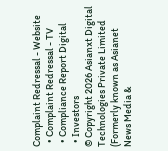Complaint Redressal - Website
  • Complaint Redressal - TV
  • Compliance Report Digital
  • Investors
© Copyright 2026 Asianxt Digital Technologies Private Limited (Formerly known as Asianet News Media &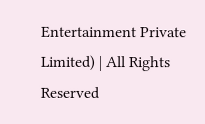Entertainment Private Limited) | All Rights Reserved